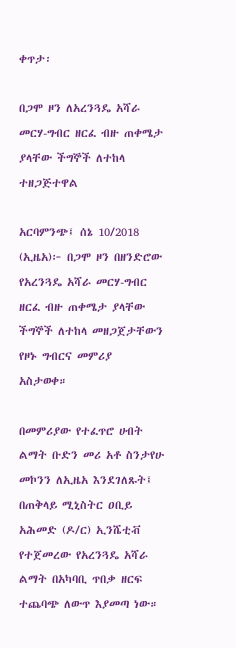ቀጥታ፡

በጋሞ ዞን ለአረንጓዴ አሻራ መርሃ-ግብር ዘርፈ ብዙ ጠቀሜታ ያላቸው ችግኞች ለተከላ ተዘጋጅተዋል

አርባምንጭ፤ ሰኔ 10/2018 (ኢዜአ)፦ በጋሞ ዞን በዘንድሮው የአረንጓዴ አሻራ መርሃ-ግብር ዘርፈ ብዙ ጠቀሜታ ያላቸው ችግኞች ለተከላ መዘጋጀታቸውን የዞኑ ግብርና መምሪያ አስታወቀ።

በመምሪያው የተፈጥሮ ሀብት ልማት ቡድን መሪ አቶ ስንታየሁ መኮንን ለኢዜአ እንደገለጹት፤ በጠቅላይ ሚኒስትር ዐቢይ አሕመድ (ዶ/ር) ኢንሼቲቭ የተጀመረው የአረንጓዴ አሻራ ልማት በአካባቢ ጥበቃ ዘርፍ ተጨባጭ ለውጥ እያመጣ ነው።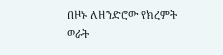በዞኑ ለዘንድሮው የክረምት ወራት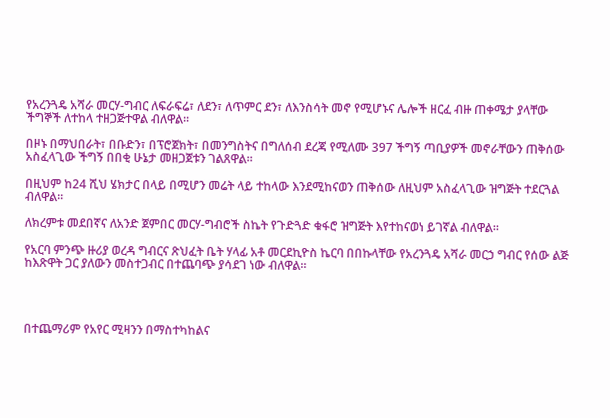የአረንጓዴ አሻራ መርሃ-ግብር ለፍራፍሬ፣ ለደን፣ ለጥምር ደን፣ ለእንስሳት መኖ የሚሆኑና ሌሎች ዘርፈ ብዙ ጠቀሜታ ያላቸው ችግኞች ለተከላ ተዘጋጅተዋል ብለዋል፡፡

በዞኑ በማህበራት፣ በቡድን፣ በፕሮጀክት፣ በመንግስትና በግለሰብ ደረጃ የሚለሙ 397 ችግኝ ጣቢያዎች መኖራቸውን ጠቅሰው አስፈላጊው ችግኝ በበቂ ሁኔታ መዘጋጀቱን ገልጸዋል።

በዚህም ከ24 ሺህ ሄክታር በላይ በሚሆን መሬት ላይ ተከላው እንደሚከናወን ጠቅሰው ለዚህም አስፈላጊው ዝግጅት ተደርጓል ብለዋል፡፡

ለክረምቱ መደበኛና ለአንድ ጀምበር መርሃ-ግብሮች ስኬት የጉድጓድ ቁፋሮ ዝግጅት እየተከናወነ ይገኛል ብለዋል።

የአርባ ምንጭ ዙሪያ ወረዳ ግብርና ጽህፈት ቤት ሃላፊ አቶ መርደኪዮስ ኬርባ በበኩላቸው የአረንጓዴ አሻራ መርኃ ግብር የሰው ልጅ ከእጽዋት ጋር ያለውን መስተጋብር በተጨባጭ ያሳደገ ነው ብለዋል።




በተጨማሪም የአየር ሚዛንን በማስተካከልና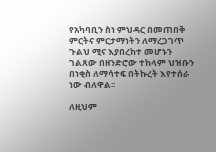የአካባቢን ስነ ምህዳር በመጠበቅ ምርትና ምርታማነትን ለማረጋገጥ ጉልህ ሚና እያበረከተ መሆኑን ገልጸው በዘንድሮው ተከላም ህዝቡን በነቂስ ለማሳተፍ በትኩረት እየተሰራ ነው ብለዋል፡፡

ለዚህም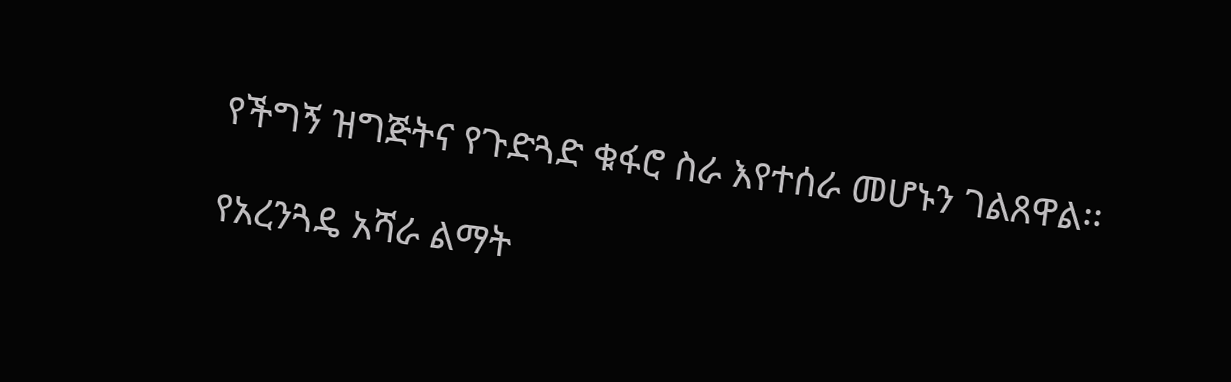የችግኝ ዝግጅትና የጉድጓድ ቁፋሮ ስራ እየተሰራ መሆኑን ገልጸዋል፡፡

የአረንጓዴ አሻራ ልማት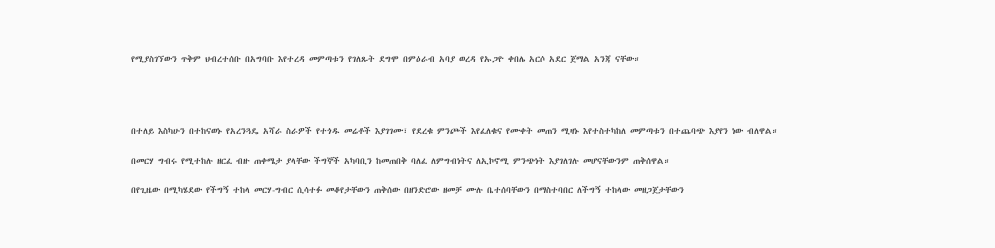የሚያስገኘውን ጥቅም ህብረተሰቡ በአግባቡ እየተረዳ መምጣቱን የገለጹት ደግሞ በምዕራብ አባያ ወረዳ የኡጋዮ ቀበሌ አርሶ አደር ጀማል አንጃ ናቸው።




በተለይ እስካሁን በተከናወኑ የአረንጓዴ አሻራ ስራዎች የተጎዱ መሬቶች እያገገሙ፣ የደረቁ ምንጮች እየፈለቁና የሙቀት መጠን ሚዛኑ እየተስተካከለ መምጣቱን በተጨባጭ እያየን ነው ብለዋል።

በመርሃ ግብሩ የሚተከሉ ዘርፈ ብዙ ጠቀሜታ ያላቸው ችግኞች አካባቢን ከመጠበቅ ባለፈ ለምግብነትና ለኢኮኖሚ ምንጭነት እያገለገሉ መሆናቸውንም ጠቅሰዋል።

በየጊዜው በሚካሄደው የችግኝ ተከላ መርሃ-ግብር ሲሳተፉ መቆየታቸውን ጠቅሰው በዘንድሮው ዘመቻ ሙሉ ቤተሰባቸውን በማስተባበር ለችግኝ ተከላው መዘጋጀታቸውን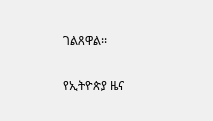ገልጸዋል፡፡

የኢትዮጵያ ዜና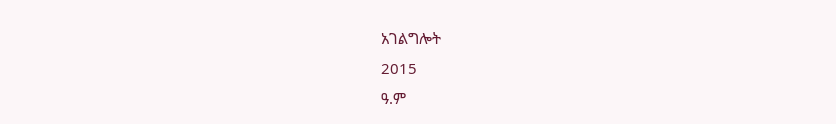አገልግሎት
2015
ዓ.ም